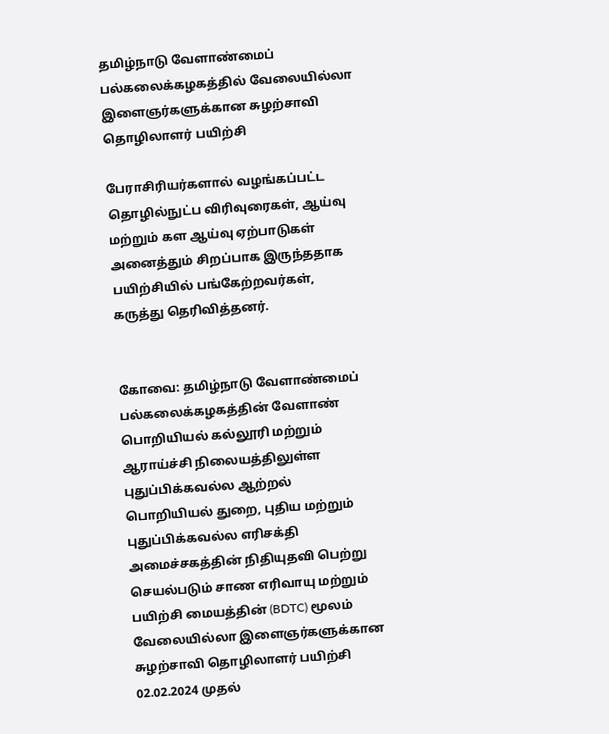தமிழ்நாடு வேளாண்மைப் பல்கலைக்கழகத்தில் வேலையில்லா இளைஞர்களுக்கான சுழற்சாவி தொழிலாளர் பயிற்சி

பேராசிரியர்களால் வழங்கப்பட்ட தொழில்நுட்ப விரிவுரைகள், ஆய்வு மற்றும் கள ஆய்வு ஏற்பாடுகள் அனைத்தும் சிறப்பாக இருந்ததாக பயிற்சியில் பங்கேற்றவர்கள், கருத்து தெரிவித்தனர்.


கோவை: தமிழ்நாடு வேளாண்மைப் பல்கலைக்கழகத்தின் வேளாண் பொறியியல் கல்லூரி மற்றும் ஆராய்ச்சி நிலையத்திலுள்ள புதுப்பிக்கவல்ல ஆற்றல் பொறியியல் துறை, புதிய மற்றும் புதுப்பிக்கவல்ல எரிசக்தி அமைச்சகத்தின் நிதியுதவி பெற்று செயல்படும் சாண எரிவாயு மற்றும் பயிற்சி மையத்தின் (BDTC) மூலம் வேலையில்லா இளைஞர்களுக்கான சுழற்சாவி தொழிலாளர் பயிற்சி 02.02.2024 முதல்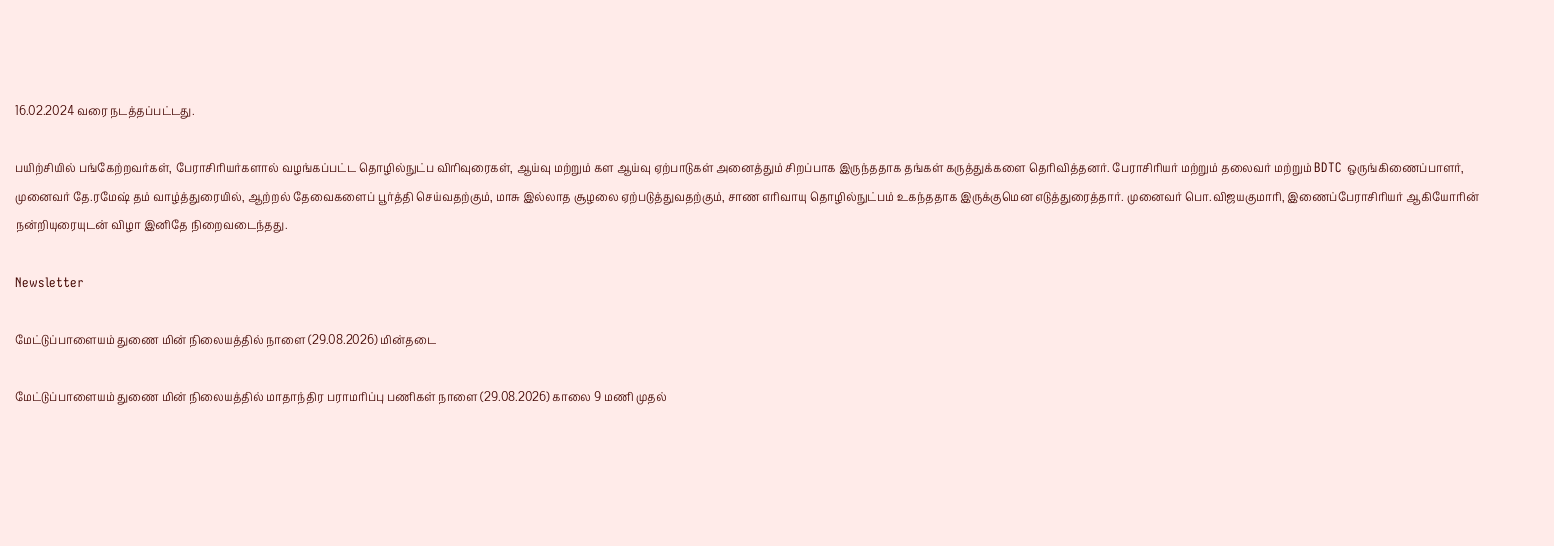16.02.2024 வரை நடத்தப்பட்டது.

பயிற்சியில் பங்கேற்றவர்கள், பேராசிரியர்களால் வழங்கப்பட்ட தொழில்நுட்ப விரிவுரைகள், ஆய்வு மற்றும் கள ஆய்வு ஏற்பாடுகள் அனைத்தும் சிறப்பாக இருந்ததாக தங்கள் கருத்துக்களை தெரிவித்தனர். பேராசிரியர் மற்றும் தலைவர் மற்றும் BDTC ஒருங்கிணைப்பாளர், முனைவர் தே.ரமேஷ் தம் வாழ்த்துரையில், ஆற்றல் தேவைகளைப் பூர்த்தி செய்வதற்கும், மாசு இல்லாத சூழலை ஏற்படுத்துவதற்கும், சாண எரிவாயு தொழில்நுட்பம் உகந்ததாக இருக்குமென எடுத்துரைத்தார். முனைவர் பொ.விஜயகுமாரி, இணைப்பேராசிரியர் ஆகியோரின் நன்றியுரையுடன் விழா இனிதே நிறைவடைந்தது.

Newsletter

மேட்டுப்பாளையம் துணை மின் நிலையத்தில் நாளை (29.08.2026) மின்தடை

மேட்டுப்பாளையம் துணை மின் நிலையத்தில் மாதாந்திர பராமரிப்பு பணிகள் நாளை (29.08.2026) காலை 9 மணி முதல்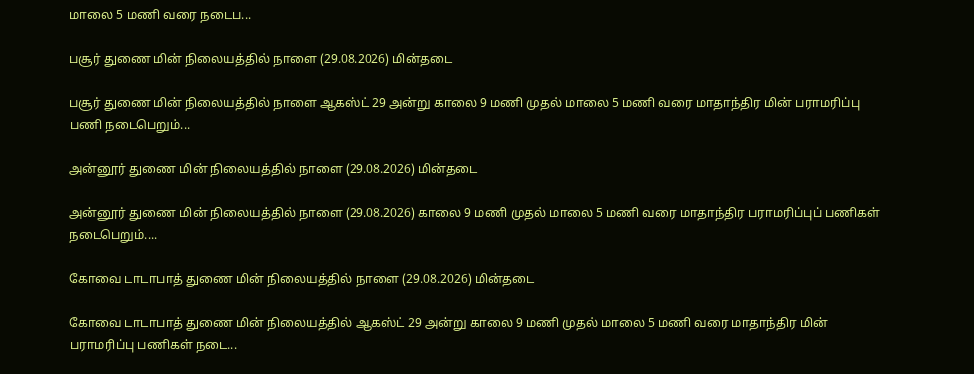மாலை 5 மணி வரை நடைப...

பசூர் துணை மின் நிலையத்தில் நாளை (29.08.2026) மின்தடை

பசூர் துணை மின் நிலையத்தில் நாளை ஆகஸ்ட் 29 அன்று காலை 9 மணி முதல் மாலை 5 மணி வரை மாதாந்திர மின் பராமரிப்பு பணி நடைபெறும்...

அன்னூர் துணை மின் நிலையத்தில் நாளை (29.08.2026) மின்தடை

அன்னூர் துணை மின் நிலையத்தில் நாளை (29.08.2026) காலை 9 மணி முதல் மாலை 5 மணி வரை மாதாந்திர பராமரிப்புப் பணிகள் நடைபெறும்....

கோவை டாடாபாத் துணை மின் நிலையத்தில் நாளை (29.08.2026) மின்தடை

கோவை டாடாபாத் துணை மின் நிலையத்தில் ஆகஸ்ட் 29 அன்று காலை 9 மணி முதல் மாலை 5 மணி வரை மாதாந்திர மின் பராமரிப்பு பணிகள் நடை...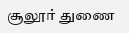சூலூர் துணை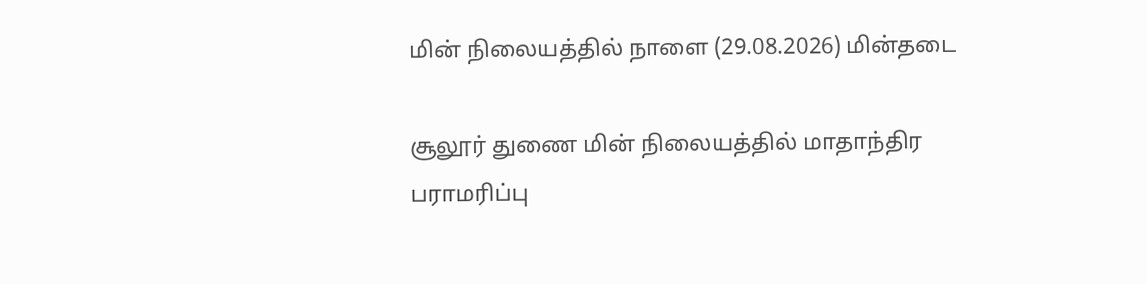மின் நிலையத்தில் நாளை (29.08.2026) மின்தடை

சூலூர் துணை மின் நிலையத்தில் மாதாந்திர பராமரிப்பு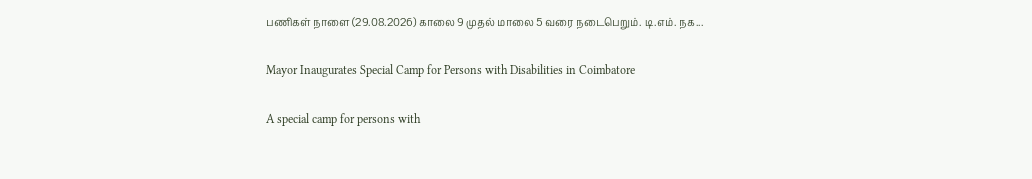பணிகள் நாளை (29.08.2026) காலை 9 முதல் மாலை 5 வரை நடைபெறும். டி.எம். நக...

Mayor Inaugurates Special Camp for Persons with Disabilities in Coimbatore

A special camp for persons with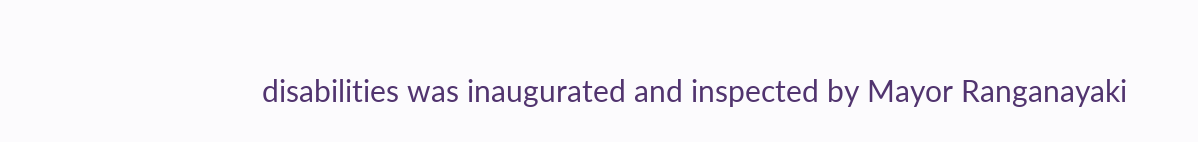disabilities was inaugurated and inspected by Mayor Ranganayaki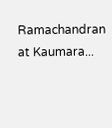Ramachandran at Kaumara...